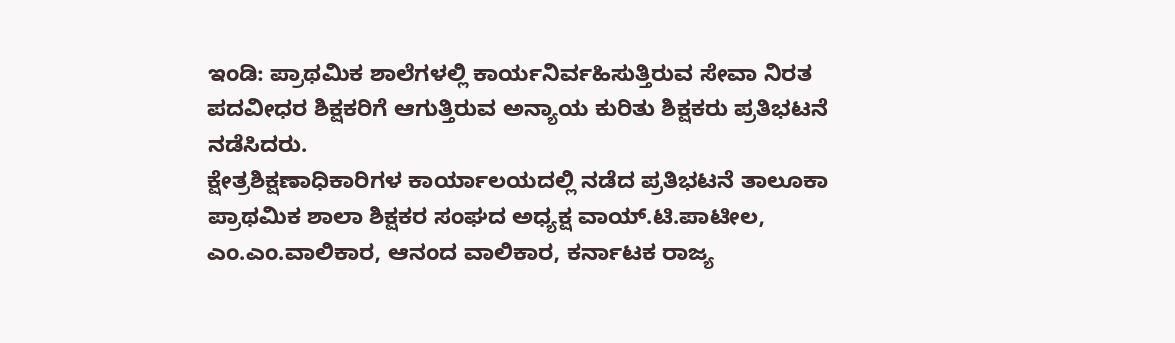ಇಂಡಿ: ಪ್ರಾಥಮಿಕ ಶಾಲೆಗಳಲ್ಲಿ ಕಾರ್ಯನಿರ್ವಹಿಸುತ್ತಿರುವ ಸೇವಾ ನಿರತ ಪದವೀಧರ ಶಿಕ್ಷಕರಿಗೆ ಆಗುತ್ತಿರುವ ಅನ್ಯಾಯ ಕುರಿತು ಶಿಕ್ಷಕರು ಪ್ರತಿಭಟನೆ ನಡೆಸಿದರು.
ಕ್ಷೇತ್ರಶಿಕ್ಷಣಾಧಿಕಾರಿಗಳ ಕಾರ್ಯಾಲಯದಲ್ಲಿ ನಡೆದ ಪ್ರತಿಭಟನೆ ತಾಲೂಕಾ ಪ್ರಾಥಮಿಕ ಶಾಲಾ ಶಿಕ್ಷಕರ ಸಂಘದ ಅಧ್ಯಕ್ಷ ವಾಯ್.ಟಿ.ಪಾಟೀಲ, ಎಂ.ಎಂ.ವಾಲಿಕಾರ, ಆನಂದ ವಾಲಿಕಾರ, ಕರ್ನಾಟಕ ರಾಜ್ಯ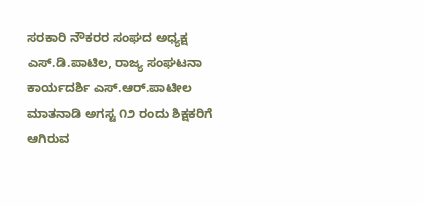ಸರಕಾರಿ ನೌಕರರ ಸಂಘದ ಅಧ್ಯಕ್ಷ ಎಸ್.ಡಿ.ಪಾಟಿಲ, ರಾಜ್ಯ ಸಂಘಟನಾ ಕಾರ್ಯದರ್ಶಿ ಎಸ್.ಆರ್.ಪಾಟೀಲ ಮಾತನಾಡಿ ಅಗಸ್ಟ ೧೨ ರಂದು ಶಿಕ್ಷಕರಿಗೆ ಆಗಿರುವ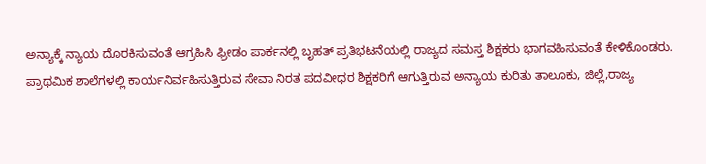ಅನ್ಯಾಕ್ಕೆ ನ್ಯಾಯ ದೊರಕಿಸುವಂತೆ ಆಗ್ರಹಿಸಿ ಫ್ರೀಡಂ ಪಾರ್ಕನಲ್ಲಿ ಬೃಹತ್ ಪ್ರತಿಭಟನೆಯಲ್ಲಿ ರಾಜ್ಯದ ಸಮಸ್ತ ಶಿಕ್ಷಕರು ಭಾಗವಹಿಸುವಂತೆ ಕೇಳಿಕೊಂಡರು.
ಪ್ರಾಥಮಿಕ ಶಾಲೆಗಳಲ್ಲಿ ಕಾರ್ಯನಿರ್ವಹಿಸುತ್ತಿರುವ ಸೇವಾ ನಿರತ ಪದವೀಧರ ಶಿಕ್ಷಕರಿಗೆ ಆಗುತ್ತಿರುವ ಅನ್ಯಾಯ ಕುರಿತು ತಾಲೂಕು, ಜಿಲ್ಲೆ,ರಾಜ್ಯ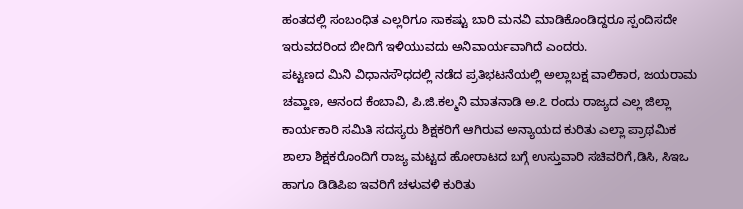ಹಂತದಲ್ಲಿ ಸಂಬಂಧಿತ ಎಲ್ಲರಿಗೂ ಸಾಕಷ್ಟು ಬಾರಿ ಮನವಿ ಮಾಡಿಕೊಂಡಿದ್ದರೂ ಸ್ಪಂದಿಸದೇ ಇರುವದರಿಂದ ಬೀದಿಗೆ ಇಳಿಯುವದು ಅನಿವಾರ್ಯವಾಗಿದೆ ಎಂದರು.
ಪಟ್ಟಣದ ಮಿನಿ ವಿಧಾನಸೌಧದಲ್ಲಿ ನಡೆದ ಪ್ರತಿಭಟನೆಯಲ್ಲಿ ಅಲ್ಲಾಬಕ್ಷ ವಾಲಿಕಾರ, ಜಯರಾಮ ಚವ್ಹಾಣ, ಆನಂದ ಕೆಂಬಾವಿ, ಪಿ.ಜಿ.ಕಲ್ಮನಿ ಮಾತನಾಡಿ ಅ.೭ ರಂದು ರಾಜ್ಯದ ಎಲ್ಲ ಜಿಲ್ಲಾ ಕಾರ್ಯಕಾರಿ ಸಮಿತಿ ಸದಸ್ಯರು ಶಿಕ್ಷಕರಿಗೆ ಆಗಿರುವ ಅನ್ಯಾಯದ ಕುರಿತು ಎಲ್ಲಾ ಪ್ರಾಥಮಿಕ ಶಾಲಾ ಶಿಕ್ಷಕರೊಂದಿಗೆ ರಾಜ್ಯ ಮಟ್ಟದ ಹೋರಾಟದ ಬಗ್ಗೆ ಉಸ್ತುವಾರಿ ಸಚಿವರಿಗೆ,ಡಿಸಿ, ಸಿಇಒ ಹಾಗೂ ಡಿಡಿಪಿಐ ಇವರಿಗೆ ಚಳುವಳಿ ಕುರಿತು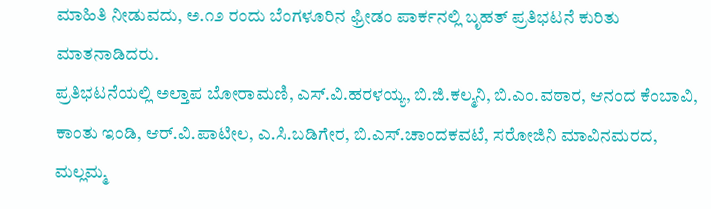ಮಾಹಿತಿ ನೀಡುವದು, ಅ.೧೨ ರಂದು ಬೆಂಗಳೂರಿನ ಫ್ರೀಡಂ ಪಾರ್ಕನಲ್ಲಿ ಬೃಹತ್ ಪ್ರತಿಭಟನೆ ಕುರಿತು ಮಾತನಾಡಿದರು.
ಪ್ರತಿಭಟನೆಯಲ್ಲಿ ಅಲ್ತಾಪ ಬೋರಾಮಣಿ, ಎಸ್.ವಿ.ಹರಳಯ್ಯ, ಬಿ.ಜಿ.ಕಲ್ಮನಿ, ಬಿ.ಎಂ.ವಠಾರ, ಆನಂದ ಕೆಂಬಾವಿ, ಕಾಂತು ಇಂಡಿ, ಆರ್.ವಿ.ಪಾಟೀಲ, ಎ.ಸಿ.ಬಡಿಗೇರ, ಬಿ.ಎಸ್.ಚಾಂದಕವಟೆ, ಸರೋಜಿನಿ ಮಾವಿನಮರದ, ಮಲ್ಲಮ್ಮ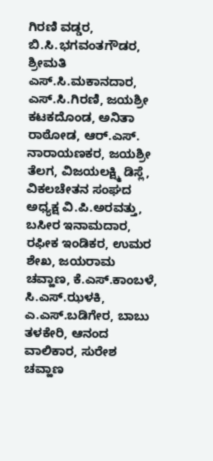ಗಿರಣಿ ವಡ್ಡರ, ಬಿ.ಸಿ.ಭಗವಂತಗೌಡರ, ಶ್ರೀಮತಿ ಎಸ್.ಸಿ.ಮಕಾನದಾರ, ಎಸ್.ಸಿ.ಗಿರಣಿ, ಜಯಶ್ರೀ ಕಟಕದೊಂಡ, ಅನಿತಾ ರಾಠೋಡ, ಆರ್.ಎಸ್. ನಾರಾಯಣಕರ, ಜಯಶ್ರೀ ತೆಲಗ, ವಿಜಯಲಕ್ಷ್ಮಿ ಡಿಸ್ಲೆ, ವಿಕಲಚೇತನ ಸಂಘದ ಅಧ್ಯಕ್ಷ ವಿ.ಪಿ.ಅರವತ್ತು, ಬಸೀರ ಇನಾಮದಾರ, ರಫೀಕ ಇಂಡಿಕರ, ಉಮರ ಶೇಖ, ಜಯರಾಮ ಚವ್ಹಾಣ, ಕೆ.ಎಸ್.ಕಾಂಬಳೆ, ಸಿ.ಎಸ್.ಝಳಕಿ, ಎ.ಎಸ್.ಬಡಿಗೇರ, ಬಾಬು ತಳಕೇರಿ, ಆನಂದ ವಾಲಿಕಾರ, ಸುರೇಶ ಚವ್ಹಾಣ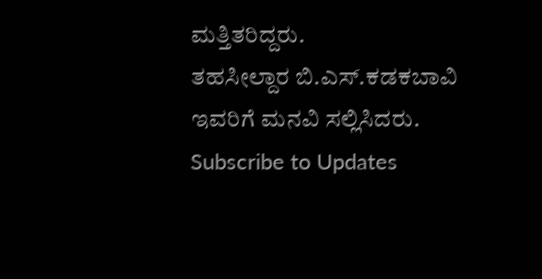ಮತ್ತಿತರಿದ್ದರು.
ತಹಸೀಲ್ದಾರ ಬಿ.ಎಸ್.ಕಡಕಬಾವಿ ಇವರಿಗೆ ಮನವಿ ಸಲ್ಲಿಸಿದರು.
Subscribe to Updates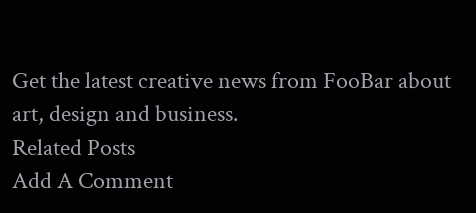Get the latest creative news from FooBar about art, design and business.
Related Posts
Add A Comment